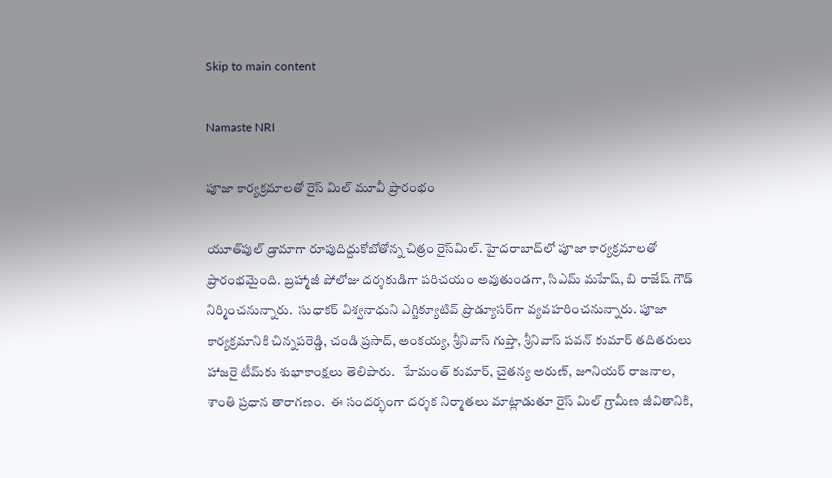Skip to main content

Namaste NRI

పూజా కార్యక్రమాలతో రైస్‌ మిల్‌ మూవీ ప్రారంభం

యూత్‌పుల్‌ డ్రామాగా రూపుదిద్దుకోబోతోన్న చిత్రం రైస్‌మిల్‌. హైదరాబాద్‌లో పూజా కార్యక్రమాలతో ప్రారంభమైంది. బ్రహ్మాజీ పోలోజు దర్శకుడిగా పరిచయం అవుతుండగా, సిఎమ్‌ మహేష్‌, బి రాజేష్‌ గౌడ్‌ నిర్మించనున్నారు.  సుధాకర్‌ విశ్వనాధుని ఎగ్జిక్యూటివ్‌ ప్రొడ్యూసర్‌గా వ్యవహరించనున్నారు. పూజా కార్యక్రమానికి చిన్నపరెడ్డి, చండి ప్రసాద్‌, అంకయ్య, శ్రీనివాస్‌ గుప్తా, శ్రీనివాస్‌ పవన్‌ కుమార్‌ తదితరులు హాజరై టీమ్‌కు శుభాకాంక్షలు తెలిపారు.   హేమంత్‌ కుమార్‌, చైతన్య అరుణ్‌, జూనియర్‌ రాజనాల, శాంతి ప్రధాన తారాగణం.  ఈ సందర్భంగా దర్శక నిర్మాతలు మాట్లాడుతూ రైస్‌ మిల్‌ గ్రామీణ జీవితానికి,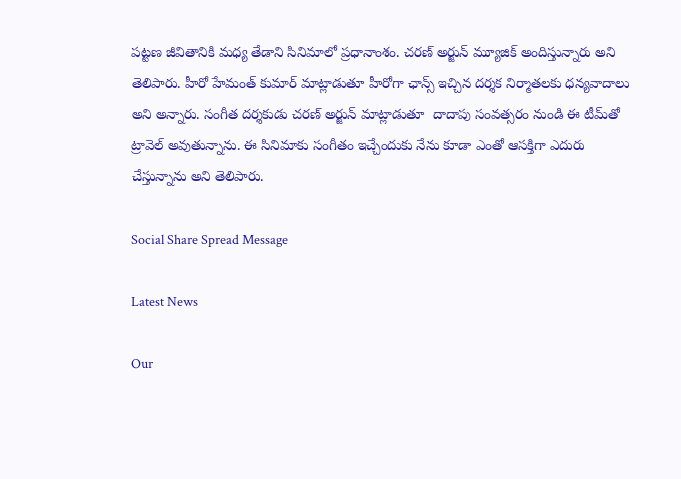పట్టణ జీవితానికి మధ్య తేడాని సినిమాలో ప్రధానాంశం. చరణ్‌ అర్జున్‌ మ్యూజిక్‌ అందిస్తున్నారు అని తెలిపారు. హీరో హేమంత్‌ కుమార్‌ మాట్లాడుతూ హీరోగా ఛాన్స్‌ ఇచ్చిన దర్శక నిర్మాతలకు ధన్యవాదాలు అని అన్నారు. సంగీత దర్శకుడు చరణ్‌ అర్జున్‌ మాట్లాడుతూ  దాదాపు సంవత్సరం నుండి ఈ టీమ్‌తో ట్రావెల్‌ అవుతున్నాను. ఈ సినిమాకు సంగీతం ఇచ్చేందుకు నేను కూడా ఎంతో ఆసక్తిగా ఎదురు చేస్తున్నాను అని తెలిపారు.

Social Share Spread Message

Latest News

Our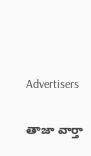Advertisers

తాజా వార్తా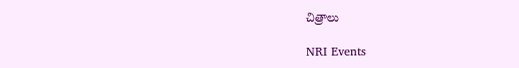చిత్రాలు

NRI Events